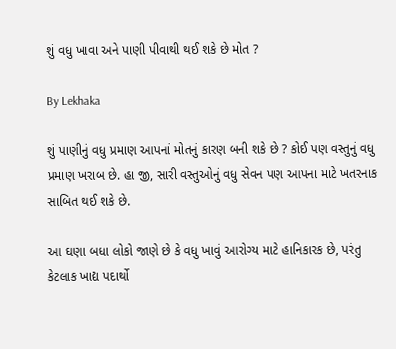શું વધુ ખાવા અને પાણી પીવાથી થઈ શકે છે મોત ?

By Lekhaka

શું પાણીનું વધુ પ્રમાણ આપનાં મોતનું કારણ બની શકે છે ? કોઈ પણ વસ્તુનું વધુ પ્રમાણ ખરાબ છે. હા જી, સારી વસ્તુઓનું વધુ સેવન પણ આપના માટે ખતરનાક સાબિત થઈ શકે છે.

આ ઘણા બધા લોકો જાણે છે કે વધુ ખાવું આરોગ્ય માટે હાનિકારક છે, પરંતુ કેટલાક ખાદ્ય પદાર્થો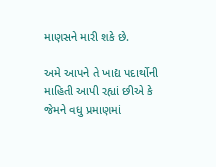માણસને મારી શકે છે.

અમે આપને તે ખાદ્ય પદાર્થોની માહિતી આપી રહ્યાં છીએ કે જેમને વધુ પ્રમાણમાં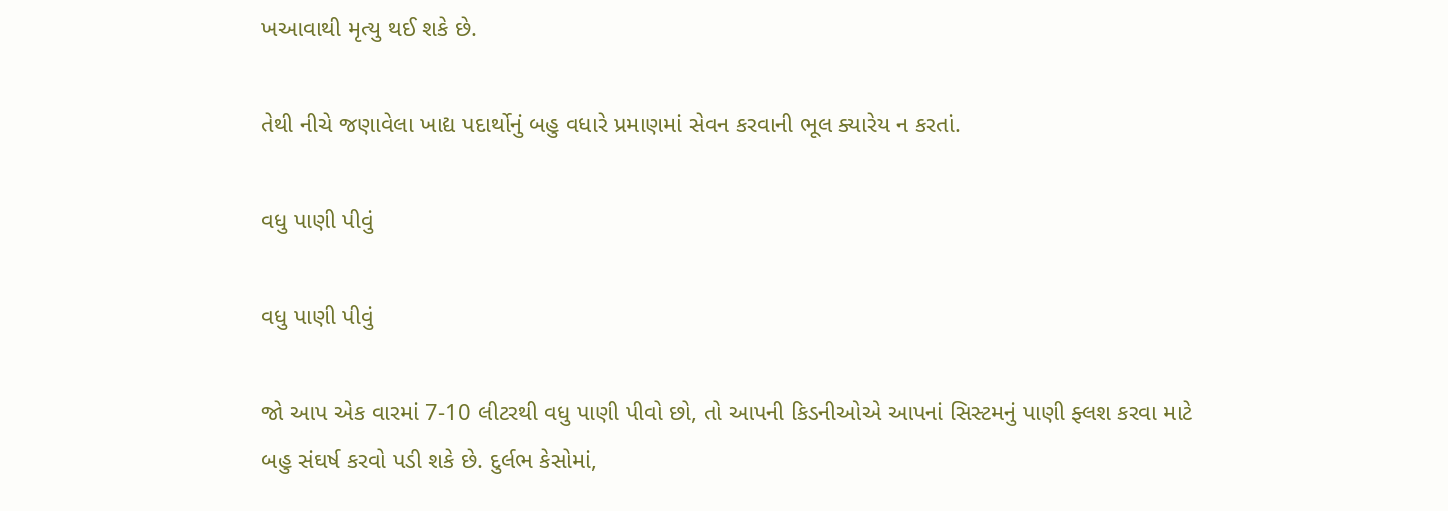ખઆવાથી મૃત્યુ થઈ શકે છે.

તેથી નીચે જણાવેલા ખાદ્ય પદાર્થોનું બહુ વધારે પ્રમાણમાં સેવન કરવાની ભૂલ ક્યારેય ન કરતાં.

વધુ પાણી પીવું

વધુ પાણી પીવું

જો આપ એક વારમાં 7-10 લીટરથી વધુ પાણી પીવો છો, તો આપની કિડનીઓએ આપનાં સિસ્ટમનું પાણી ફ્લશ કરવા માટે બહુ સંઘર્ષ કરવો પડી શકે છે. દુર્લભ કેસોમાં,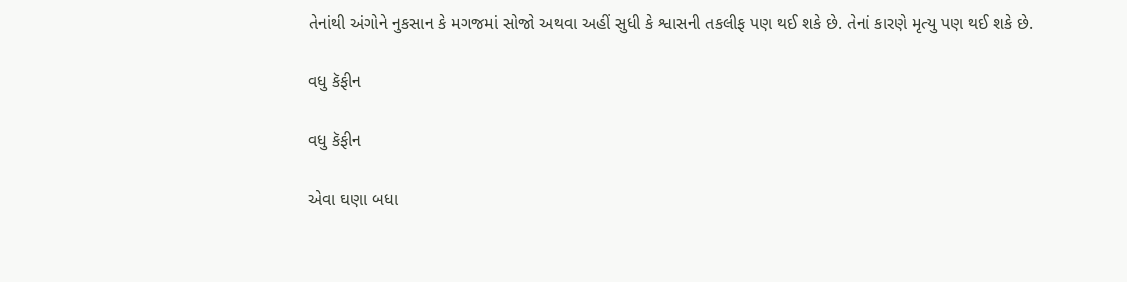તેનાંથી અંગોને નુકસાન કે મગજમાં સોજો અથવા અહીં સુધી કે શ્વાસની તકલીફ પણ થઈ શકે છે. તેનાં કારણે મૃત્યુ પણ થઈ શકે છે.

વધુ કૅફીન

વધુ કૅફીન

એવા ઘણા બધા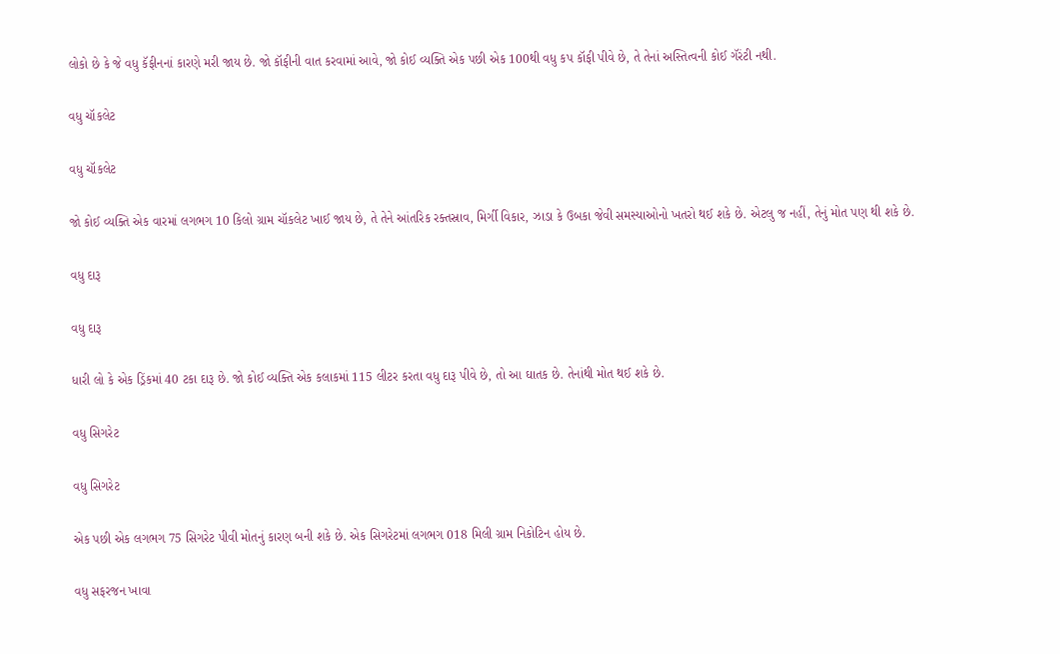લોકો છે કે જે વધુ કૅફીનનાં કારણે મરી જાય છે. જો કૉફીની વાત કરવામાં આવે, જો કોઈ વ્યક્તિ એક પછી એક 100થી વધુ કપ કૉફી પીવે છે, તે તેનાં અસ્તિત્વની કોઈ ગૅરંટી નથી.

વધુ ચૉકલેટ

વધુ ચૉકલેટ

જો કોઈ વ્યક્તિ એક વારમાં લગભગ 10 કિલો ગ્રામ ચૉકલેટ ખાઈ જાય છે, તે તેને આંતરિક રક્તસ્રાવ, મિર્ગી વિકાર, ઝાડા કે ઉબકા જેવી સમસ્યાઓનો ખતરો થઈ શકે છે. એટલુ જ નહીં, તેનું મોત પણ થી શકે છે.

વધુ દારૂ

વધુ દારૂ

ધારી લો કે એક ડ્રિંકમાં 40 ટકા દારૂ છે. જો કોઈ વ્યક્તિ એક કલાકમાં 115 લીટર કરતા વધુ દારૂ પીવે છે, તો આ ઘાતક છે. તેનાંથી મોત થઈ શકે છે.

વધુ સિગરેટ

વધુ સિગરેટ

એક પછી એક લગભગ 75 સિગરેટ પીવી મોતનું કારણ બની શકે છે. એક સિગરેટમાં લગભગ 018 મિલી ગ્રામ નિકોટિન હોય છે.

વધુ સફરજન ખાવા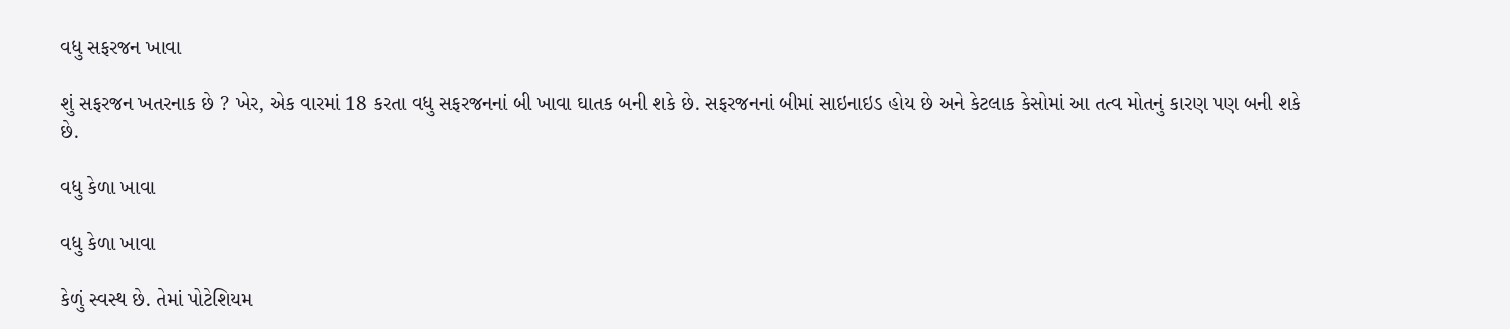વધુ સફરજન ખાવા

શું સફરજન ખતરનાક છે ? ખેર, એક વારમાં 18 કરતા વધુ સફરજનનાં બી ખાવા ઘાતક બની શકે છે. સફરજનનાં બીમાં સાઇનાઇડ હોય છે અને કેટલાક કેસોમાં આ તત્વ મોતનું કારણ પણ બની શકે છે.

વધુ કેળા ખાવા

વધુ કેળા ખાવા

કેળું સ્વસ્થ છે. તેમાં પોટેશિયમ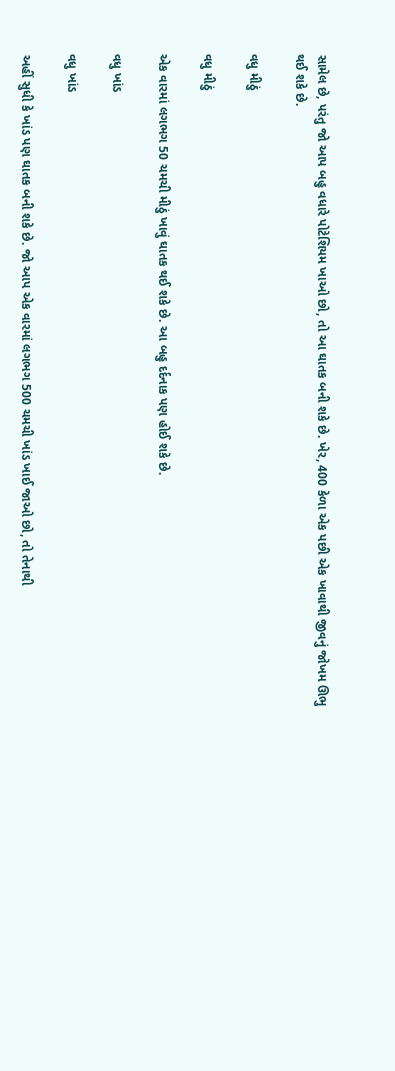સામેલ છે, પરંતુ જો આપ બહુ વધારે પોટેશિયમ ખાઓ છો, તો આ ઘાતક બની શકે છે. ખેર, 400 કેળા એક પછી એક ખાવાથી જીવનું જોખમ ઊભુ થઈ શકે છે.

વધુ મીઠું

વધુ મીઠું

એક વારમાં લગભગ 50 ચમચી મીઠું ખાવું ઘાતક થઈ શકે છે. આ બહુ દર્દનાક પણ હોઈ શકે છે.

વધુ ખાંડ

વધુ ખાંડ

અહીં સુધી કે ખાંડ પણ ઘાતક બની શકે છે. જો આપ એક વારમાં લગભગ 500 ચમચી ખાંડ ખાઈ જાઓ છો, તો તેનાથી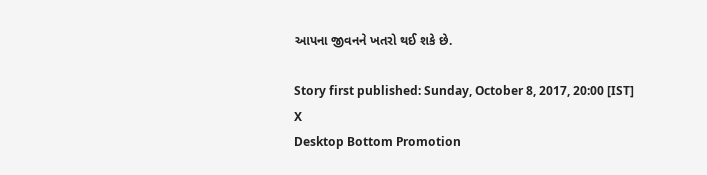આપના જીવનને ખતરો થઈ શકે છે.

Story first published: Sunday, October 8, 2017, 20:00 [IST]
X
Desktop Bottom Promotion